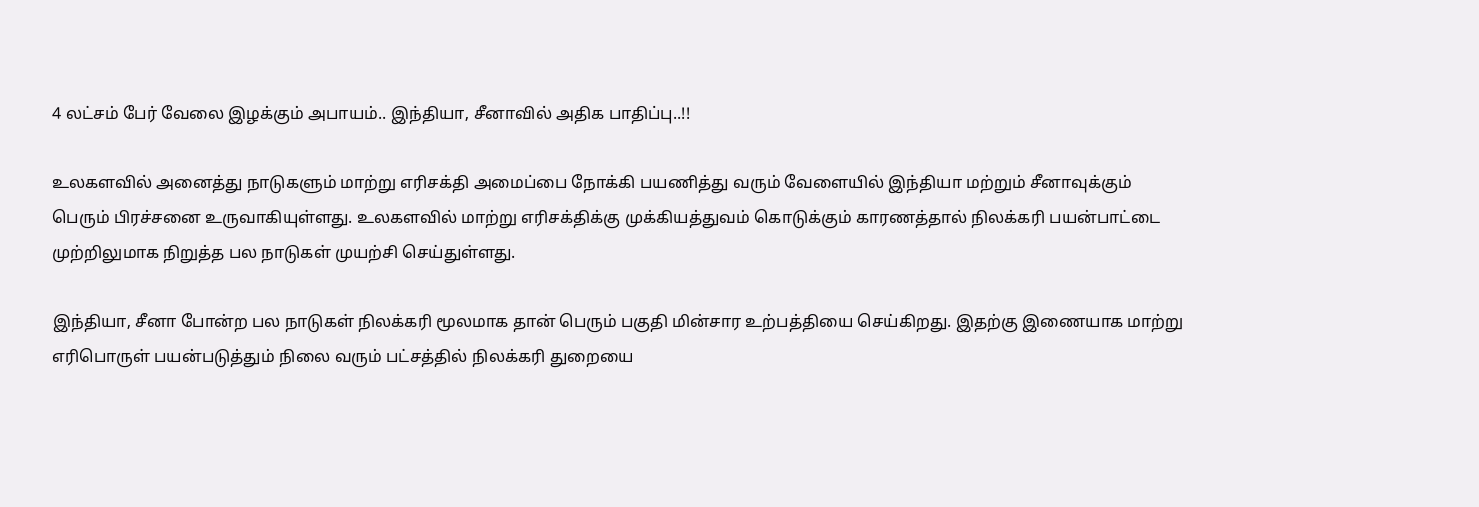4 லட்சம் பேர் வேலை இழக்கும் அபாயம்.. இந்தியா, சீனாவில் அதிக பாதிப்பு..!!

உலகளவில் அனைத்து நாடுகளும் மாற்று எரிசக்தி அமைப்பை நோக்கி பயணித்து வரும் வேளையில் இந்தியா மற்றும் சீனாவுக்கும் பெரும் பிரச்சனை உருவாகியுள்ளது. உலகளவில் மாற்று எரிசக்திக்கு முக்கியத்துவம் கொடுக்கும் காரணத்தால் நிலக்கரி பயன்பாட்டை முற்றிலுமாக நிறுத்த பல நாடுகள் முயற்சி செய்துள்ளது.

இந்தியா, சீனா போன்ற பல நாடுகள் நிலக்கரி மூலமாக தான் பெரும் பகுதி மின்சார உற்பத்தியை செய்கிறது. இதற்கு இணையாக மாற்று எரிபொருள் பயன்படுத்தும் நிலை வரும் பட்சத்தில் நிலக்கரி துறையை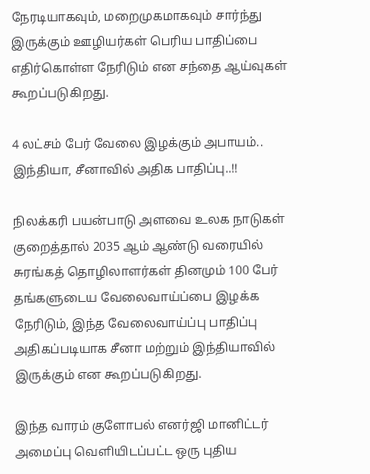நேரடியாகவும், மறைமுகமாகவும் சார்ந்து இருக்கும் ஊழியர்கள் பெரிய பாதிப்பை எதிர்கொள்ள நேரிடும் என சந்தை ஆய்வுகள் கூறப்படுகிறது.

4 லட்சம் பேர் வேலை இழக்கும் அபாயம்.. இந்தியா, சீனாவில் அதிக பாதிப்பு..!!

நிலக்கரி பயன்பாடு அளவை உலக நாடுகள் குறைத்தால் 2035 ஆம் ஆண்டு வரையில் சுரங்கத் தொழிலாளர்கள் தினமும் 100 பேர் தங்களுடைய வேலைவாய்ப்பை இழக்க நேரிடும், இந்த வேலைவாய்ப்பு பாதிப்பு அதிகப்படியாக சீனா மற்றும் இந்தியாவில் இருக்கும் என கூறப்படுகிறது.

இந்த வாரம் குளோபல் எனர்ஜி மானிட்டர் அமைப்பு வெளியிடப்பட்ட ஒரு புதிய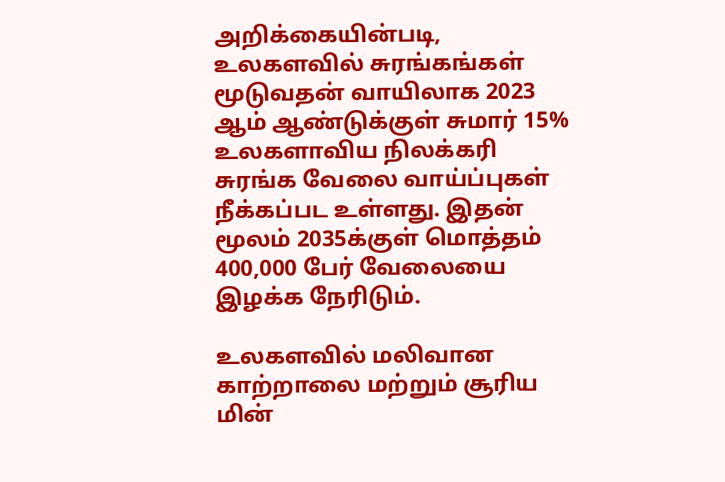அறிக்கையின்படி, உலகளவில் சுரங்கங்கள் மூடுவதன் வாயிலாக 2023 ஆம் ஆண்டுக்குள் சுமார் 15% உலகளாவிய நிலக்கரி சுரங்க வேலை வாய்ப்புகள் நீக்கப்பட உள்ளது. இதன் மூலம் 2035க்குள் மொத்தம் 400,000 பேர் வேலையை இழக்க நேரிடும்.

உலகளவில் மலிவான காற்றாலை மற்றும் சூரிய மின்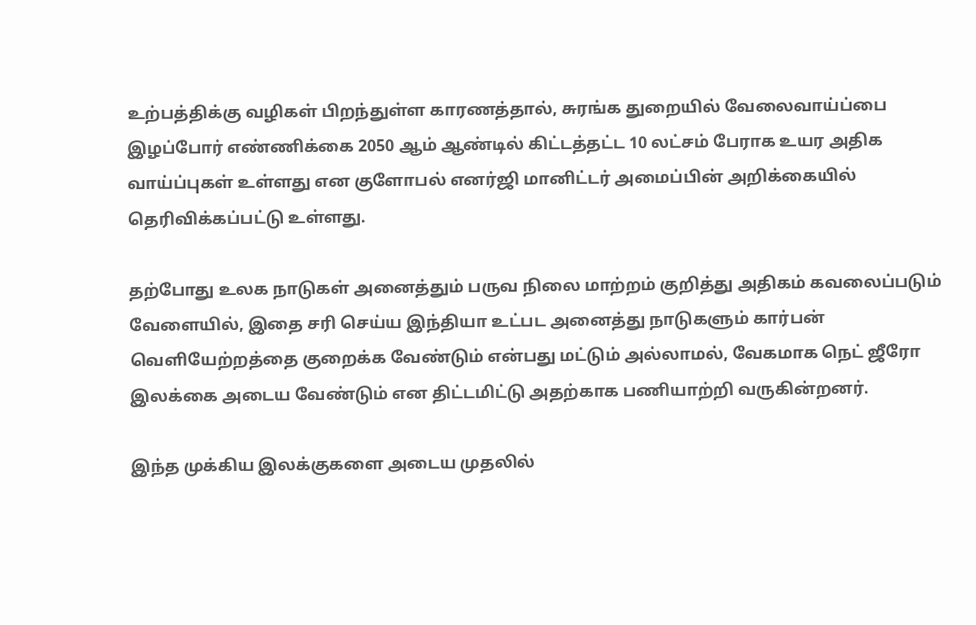உற்பத்திக்கு வழிகள் பிறந்துள்ள காரணத்தால், சுரங்க துறையில் வேலைவாய்ப்பை இழப்போர் எண்ணிக்கை 2050 ஆம் ஆண்டில் கிட்டத்தட்ட 10 லட்சம் பேராக உயர அதிக வாய்ப்புகள் உள்ளது என குளோபல் எனர்ஜி மானிட்டர் அமைப்பின் அறிக்கையில் தெரிவிக்கப்பட்டு உள்ளது.

தற்போது உலக நாடுகள் அனைத்தும் பருவ நிலை மாற்றம் குறித்து அதிகம் கவலைப்படும் வேளையில், இதை சரி செய்ய இந்தியா உட்பட அனைத்து நாடுகளும் கார்பன் வெளியேற்றத்தை குறைக்க வேண்டும் என்பது மட்டும் அல்லாமல், வேகமாக நெட் ஜீரோ இலக்கை அடைய வேண்டும் என திட்டமிட்டு அதற்காக பணியாற்றி வருகின்றனர்.

இந்த முக்கிய இலக்குகளை அடைய முதலில்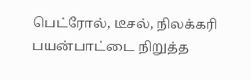பெட்ரோல், டீசல், நிலக்கரி பயன்பாட்டை நிறுத்த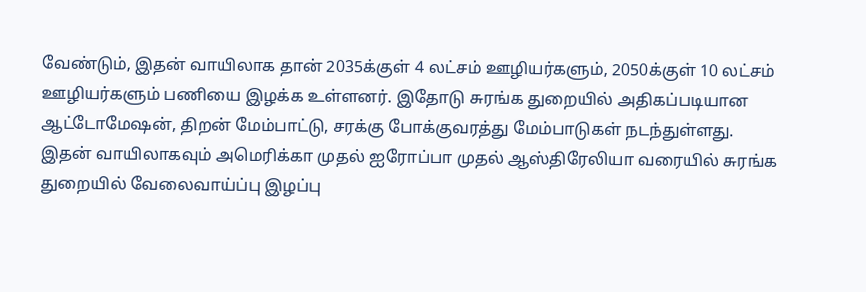வேண்டும், இதன் வாயிலாக தான் 2035க்குள் 4 லட்சம் ஊழியர்களும், 2050க்குள் 10 லட்சம் ஊழியர்களும் பணியை இழக்க உள்ளனர். இதோடு சுரங்க துறையில் அதிகப்படியான ஆட்டோமேஷன், திறன் மேம்பாட்டு, சரக்கு போக்குவரத்து மேம்பாடுகள் நடந்துள்ளது. இதன் வாயிலாகவும் அமெரிக்கா முதல் ஐரோப்பா முதல் ஆஸ்திரேலியா வரையில் சுரங்க துறையில் வேலைவாய்ப்பு இழப்பு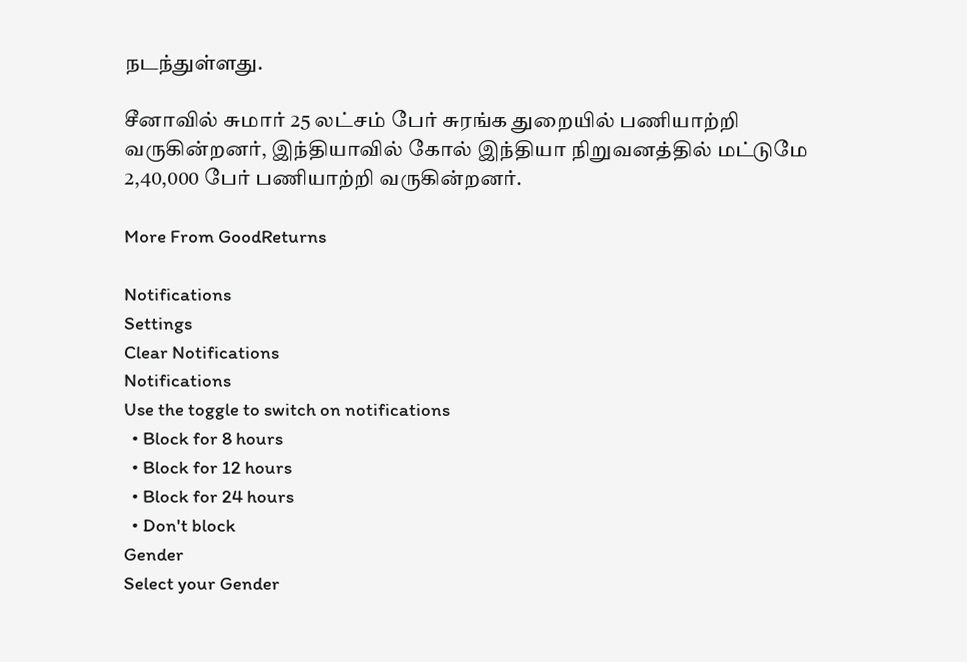நடந்துள்ளது.

சீனாவில் சுமார் 25 லட்சம் பேர் சுரங்க துறையில் பணியாற்றி வருகின்றனர், இந்தியாவில் கோல் இந்தியா நிறுவனத்தில் மட்டுமே 2,40,000 பேர் பணியாற்றி வருகின்றனர்.

More From GoodReturns

Notifications
Settings
Clear Notifications
Notifications
Use the toggle to switch on notifications
  • Block for 8 hours
  • Block for 12 hours
  • Block for 24 hours
  • Don't block
Gender
Select your Gender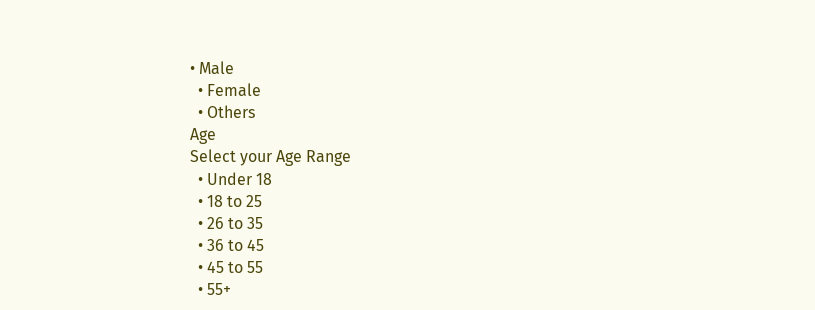• Male
  • Female
  • Others
Age
Select your Age Range
  • Under 18
  • 18 to 25
  • 26 to 35
  • 36 to 45
  • 45 to 55
  • 55+